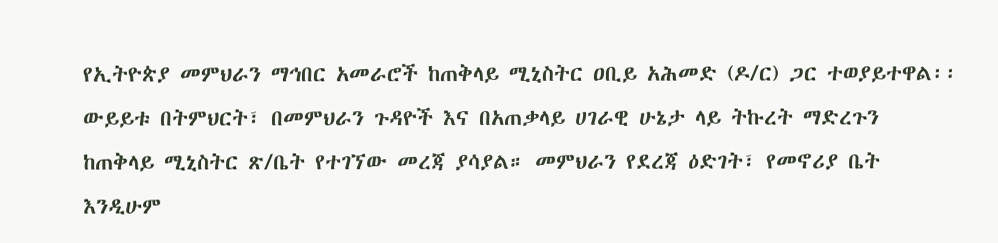የኢትዮጵያ መምህራን ማኅበር አመራሮች ከጠቅላይ ሚኒስትር ዐቢይ አሕመድ (ዶ/ር) ጋር ተወያይተዋል፡፡ ውይይቱ በትምህርት፣ በመምህራን ጉዳዮች እና በአጠቃላይ ሀገራዊ ሁኔታ ላይ ትኩረት ማድረጉን ከጠቅላይ ሚኒስትር ጽ/ቤት የተገኘው መረጃ ያሳያል። መምህራን የደረጃ ዕድገት፣ የመኖሪያ ቤት እንዲሁም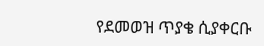የደመወዝ ጥያቄ ሲያቀርቡ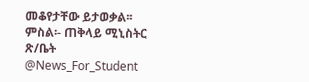መቆየታቸው ይታወቃል፡፡ ምስል፡- ጠቅላይ ሚኒስትር ጽ/ቤት @News_For_Student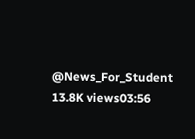@News_For_Student 13.8K views03:56